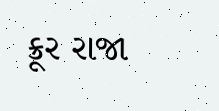ક્રૂર રાજા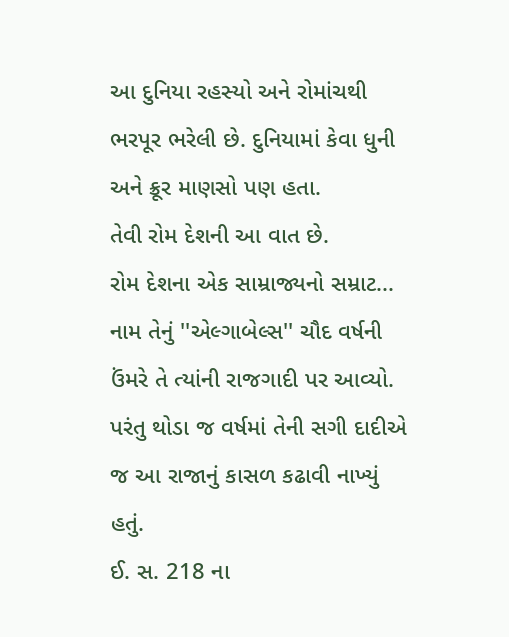આ દુનિયા રહસ્યો અને રોમાંચથી ભરપૂર ભરેલી છે. દુનિયામાં કેવા ધુની અને ક્રૂર માણસો પણ હતા.
તેવી રોમ દેશની આ વાત છે.
રોમ દેશના એક સામ્રાજ્યનો સમ્રાટ...
નામ તેનું ''એલ્ગાબેલ્સ'' ચૌદ વર્ષની ઉંમરે તે ત્યાંની રાજગાદી પર આવ્યો. પરંતુ થોડા જ વર્ષમાં તેની સગી દાદીએ જ આ રાજાનું કાસળ કઢાવી નાખ્યું હતું.
ઈ. સ. 218 ના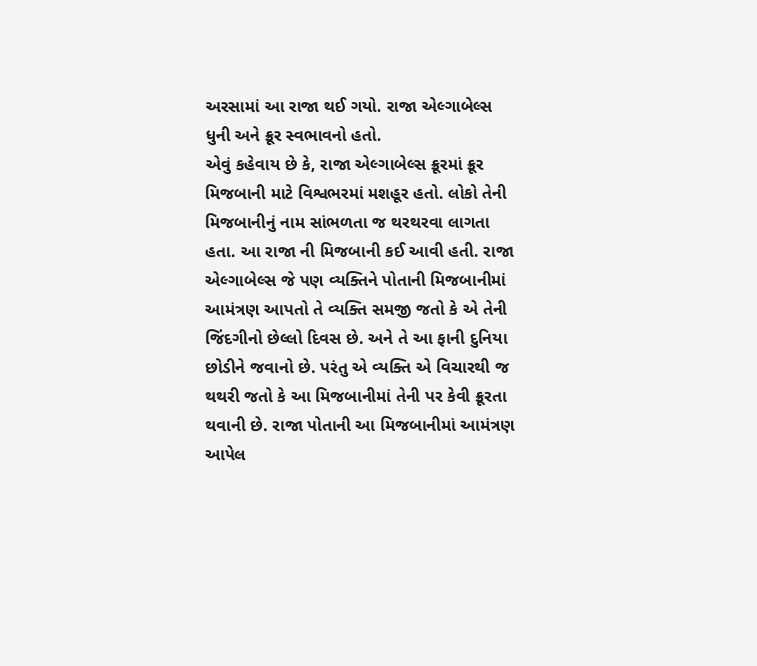અરસામાં આ રાજા થઈ ગયો. રાજા એલ્ગાબેલ્સ ધુની અને ક્રૂર સ્વભાવનો હતો.
એવું કહેવાય છે કે, રાજા એલ્ગાબેલ્સ ક્રૂરમાં ક્રૂર મિજબાની માટે વિશ્વભરમાં મશહૂર હતો. લોકો તેની મિજબાનીનું નામ સાંભળતા જ થરથરવા લાગતા હતા. આ રાજા ની મિજબાની કઈ આવી હતી. રાજા એલ્ગાબેલ્સ જે પણ વ્યક્તિને પોતાની મિજબાનીમાં આમંત્રણ આપતો તે વ્યક્તિ સમજી જતો કે એ તેની જિંદગીનો છેલ્લો દિવસ છે. અને તે આ ફાની દુનિયા છોડીને જવાનો છે. પરંતુ એ વ્યક્તિ એ વિચારથી જ થથરી જતો કે આ મિજબાનીમાં તેની પર કેવી ક્રૂરતા થવાની છે. રાજા પોતાની આ મિજબાનીમાં આમંત્રણ આપેલ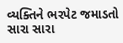વ્યક્તિને ભરપેટ જમાડતો સારા સારા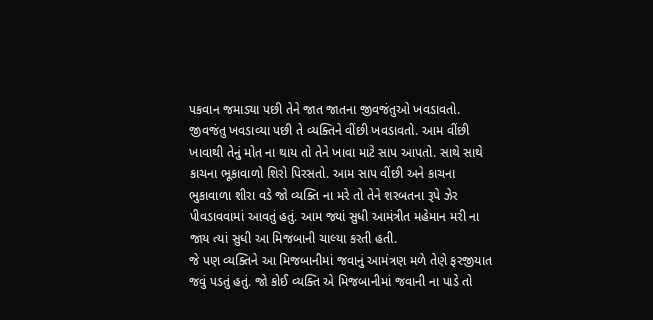પકવાન જમાડ્યા પછી તેને જાત જાતના જીવજંતુઓ ખવડાવતો. જીવજંતુ ખવડાવ્યા પછી તે વ્યક્તિને વીંછી ખવડાવતો. આમ વીંછી ખાવાથી તેનું મોત ના થાય તો તેને ખાવા માટે સાપ આપતો. સાથે સાથે કાચના ભૂકાવાળો શિરો પિરસતો. આમ સાપ વીંછી અને કાચના ભુકાવાળા શીરા વડે જો વ્યક્તિ ના મરે તો તેને શરબતના રૂપે ઝેર પીવડાવવામાં આવતું હતું. આમ જ્યાં સુધી આમંત્રીત મહેમાન મરી ના જાય ત્યાં સુધી આ મિજબાની ચાલ્યા કરતી હતી.
જે પણ વ્યક્તિને આ મિજબાનીમાં જવાનું આમંત્રણ મળે તેણે ફરજીયાત જવું પડતું હતું. જો કોઈ વ્યક્તિ એ મિજબાનીમાં જવાની ના પાડે તો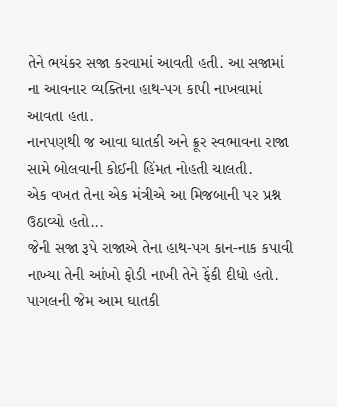તેને ભયંકર સજા કરવામાં આવતી હતી. આ સજામાં ના આવનાર વ્યક્તિના હાથ-પગ કાપી નાખવામાં આવતા હતા.
નાનપણથી જ આવા ઘાતકી અને ક્રૂર સ્વભાવના રાજા સામે બોલવાની કોઈની હિંમત નોહતી ચાલતી.
એક વખત તેના એક મંત્રીએ આ મિજબાની પર પ્રશ્ન ઉઠાવ્યો હતો...
જેની સજા રૂપે રાજાએ તેના હાથ-પગ કાન-નાક કપાવી નાખ્યા તેની આંખો ફોડી નાખી તેને ફેંકી દીધો હતો. પાગલની જેમ આમ ઘાતકી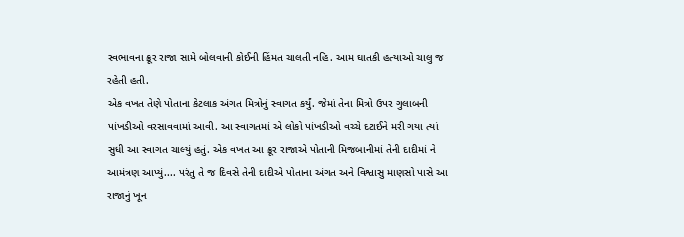સ્વભાવના ક્રૂર રાજા સામે બોલવાની કોઈની હિંમત ચાલતી નહિ. આમ ઘાતકી હત્યાઓ ચાલુ જ રહેતી હતી.
એક વખત તેણે પોતાના કેટલાક અંગત મિત્રોનું સ્વાગત કર્યું. જેમાં તેના મિત્રો ઉપર ગુલાબની પાંખડીઓ વરસાવવામાં આવી. આ સ્વાગતમાં એ લોકો પાંખડીઓ વચ્ચે દટાઈને મરી ગયા ત્યાં સુધી આ સ્વાગત ચાલ્યું હતું. એક વખત આ ક્રૂર રાજાએ પોતાની મિજબાનીમાં તેની દાદીમાં ને આમંત્રણ આપ્યું.... પરંતુ તે જ દિવસે તેની દાદીએ પોતાના અંગત અને વિશ્વાસુ માણસો પાસે આ રાજાનું ખૂન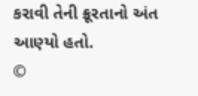કરાવી તેની ક્રૂરતાનો અંત આણ્યો હતો.
©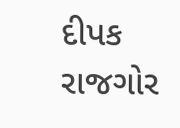દીપક રાજગોર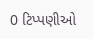0 ટિપ્પણીઓ